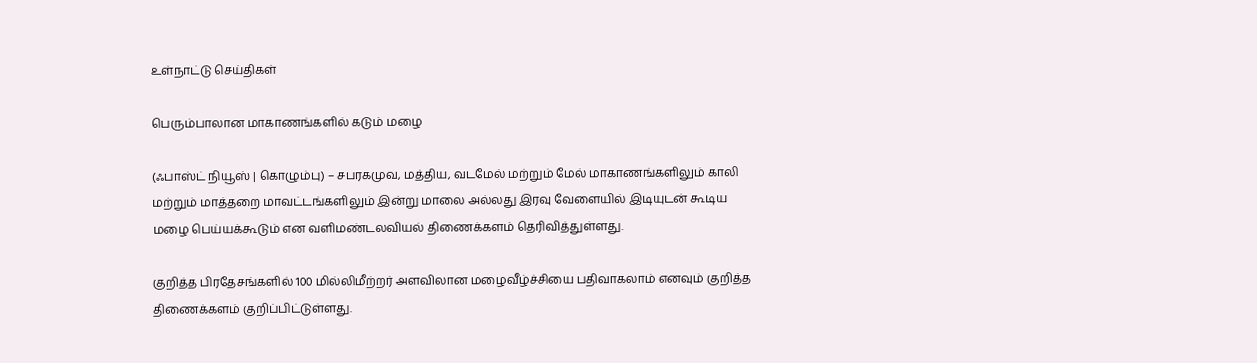உள்நாட்டு செய்திகள்

பெரும்பாலான மாகாணங்களில் கடும் மழை

(ஃபாஸ்ட் நியூஸ் | கொழும்பு) – சபரகமுவ, மத்திய, வடமேல் மற்றும் மேல் மாகாணங்களிலும் காலி மற்றும் மாத்தறை மாவட்டங்களிலும் இன்று மாலை அல்லது இரவு வேளையில் இடியுடன் கூடிய மழை பெய்யக்கூடும் என வளிமண்டலவியல் திணைக்களம் தெரிவித்துள்ளது.

குறித்த பிரதேசங்களில் 100 மில்லிமீற்றர் அளவிலான மழைவீழ்ச்சியை பதிவாகலாம் எனவும் குறித்த திணைக்களம் குறிப்பிட்டுள்ளது.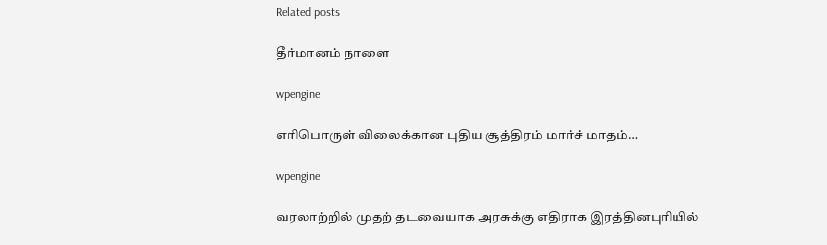Related posts

தீர்மானம் நாளை

wpengine

எரிபொருள் விலைக்கான புதிய சூத்திரம் மார்ச் மாதம்…

wpengine

வரலாற்றில் முதற் தடவையாக அரசுக்கு எதிராக இரத்தினபுரியில்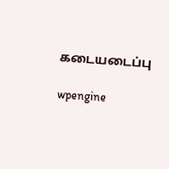கடையடைப்பு

wpengine